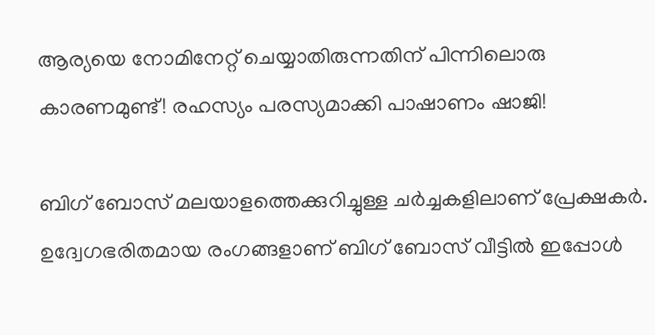ആര്യയെ നോമിനേറ്റ് ചെയ്യാതിരുന്നതിന് പിന്നിലൊരു കാരണമുണ്ട്! രഹസ്യം പരസ്യമാക്കി പാഷാണം ഷാജി!

ബിഗ് ബോസ് മലയാളത്തെക്കുറിച്ചുള്ള ചര്‍ച്ചകളിലാണ് പ്രേക്ഷകര്‍. ഉദ്വേഗഭരിതമായ രംഗങ്ങളാണ് ബിഗ് ബോസ് വീട്ടില്‍ ഇപ്പോള്‍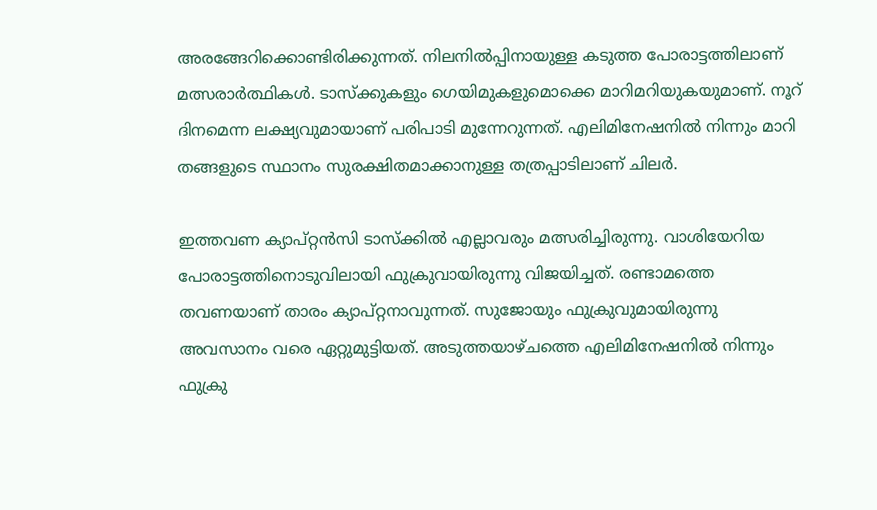അരങ്ങേറിക്കൊണ്ടിരിക്കുന്നത്. നിലനില്‍പ്പിനായുള്ള കടുത്ത പോരാട്ടത്തിലാണ് മത്സരാര്‍ത്ഥികള്‍. ടാസ്‌ക്കുകളും ഗെയിമുകളുമൊക്കെ മാറിമറിയുകയുമാണ്. നൂറ് ദിനമെന്ന ലക്ഷ്യവുമായാണ് പരിപാടി മുന്നേറുന്നത്. എലിമിനേഷനില്‍ നിന്നും മാറി തങ്ങളുടെ സ്ഥാനം സുരക്ഷിതമാക്കാനുള്ള തത്രപ്പാടിലാണ് ചിലര്‍.

ഇത്തവണ ക്യാപ്റ്റന്‍സി ടാസ്‌ക്കില്‍ എല്ലാവരും മത്സരിച്ചിരുന്നു. വാശിയേറിയ പോരാട്ടത്തിനൊടുവിലായി ഫുക്രുവായിരുന്നു വിജയിച്ചത്. രണ്ടാമത്തെ തവണയാണ് താരം ക്യാപ്റ്റനാവുന്നത്. സുജോയും ഫുക്രുവുമായിരുന്നു അവസാനം വരെ ഏറ്റുമുട്ടിയത്. അടുത്തയാഴ്ചത്തെ എലിമിനേഷനില്‍ നിന്നും ഫുക്രു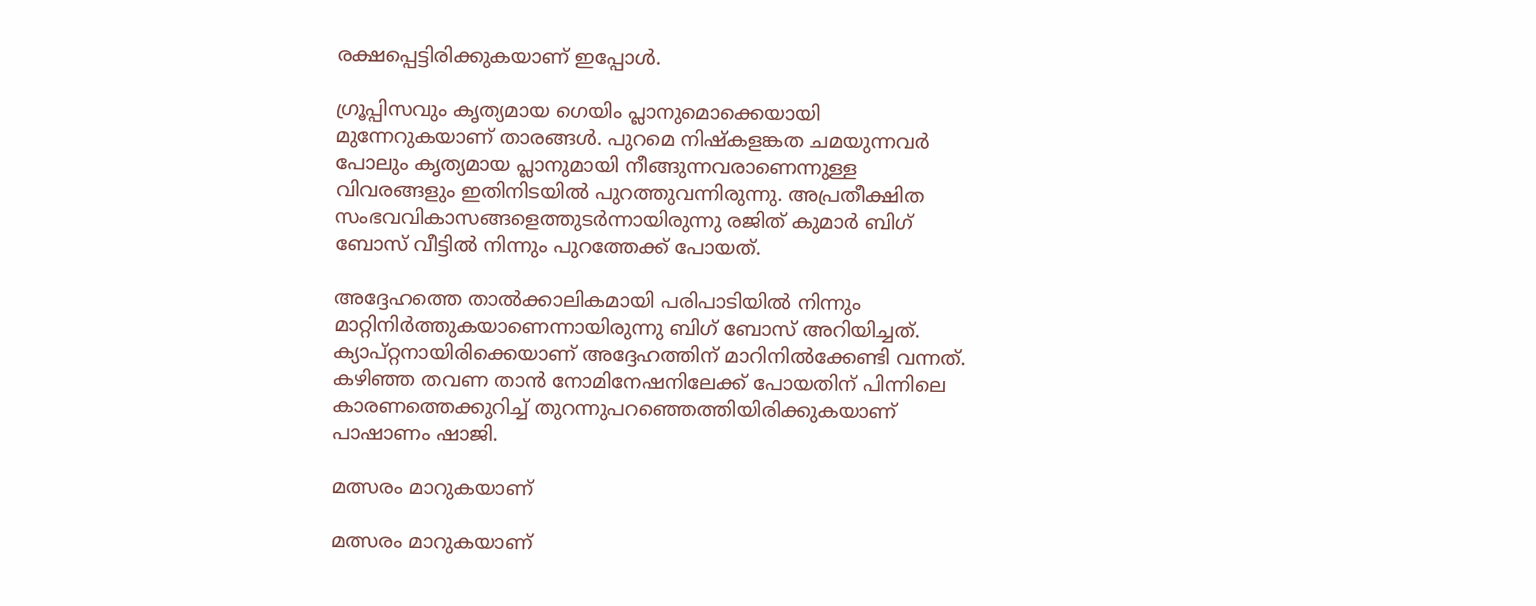രക്ഷപ്പെട്ടിരിക്കുകയാണ് ഇപ്പോള്‍.

ഗ്രൂപ്പിസവും കൃത്യമായ ഗെയിം പ്ലാനുമൊക്കെയായി മുന്നേറുകയാണ് താരങ്ങള്‍. പുറമെ നിഷ്‌കളങ്കത ചമയുന്നവര്‍ പോലും കൃത്യമായ പ്ലാനുമായി നീങ്ങുന്നവരാണെന്നുള്ള വിവരങ്ങളും ഇതിനിടയില്‍ പുറത്തുവന്നിരുന്നു. അപ്രതീക്ഷിത സംഭവവികാസങ്ങളെത്തുടര്‍ന്നായിരുന്നു രജിത് കുമാര്‍ ബിഗ് ബോസ് വീട്ടില്‍ നിന്നും പുറത്തേക്ക് പോയത്.

അദ്ദേഹത്തെ താല്‍ക്കാലികമായി പരിപാടിയില്‍ നിന്നും മാറ്റിനിര്‍ത്തുകയാണെന്നായിരുന്നു ബിഗ് ബോസ് അറിയിച്ചത്. ക്യാപ്റ്റനായിരിക്കെയാണ് അദ്ദേഹത്തിന് മാറിനില്‍ക്കേണ്ടി വന്നത്. കഴിഞ്ഞ തവണ താന്‍ നോമിനേഷനിലേക്ക് പോയതിന് പിന്നിലെ കാരണത്തെക്കുറിച്ച് തുറന്നുപറഞ്ഞെത്തിയിരിക്കുകയാണ് പാഷാണം ഷാജി.

മത്സരം മാറുകയാണ്

മത്സരം മാറുകയാണ്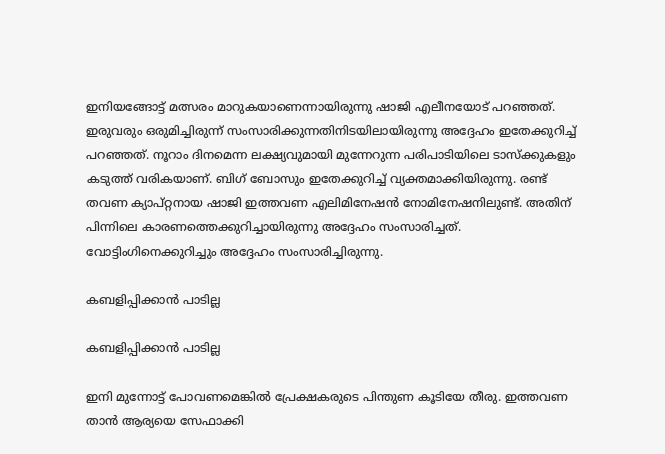ഇനിയങ്ങോട്ട് മത്സരം മാറുകയാണെന്നായിരുന്നു ഷാജി എലീനയോട് പറഞ്ഞത്. ഇരുവരും ഒരുമിച്ചിരുന്ന് സംസാരിക്കുന്നതിനിടയിലായിരുന്നു അദ്ദേഹം ഇതേക്കുറിച്ച് പറഞ്ഞത്. നൂറാം ദിനമെന്ന ലക്ഷ്യവുമായി മുന്നേറുന്ന പരിപാടിയിലെ ടാസ്‌ക്കുകളും കടുത്ത് വരികയാണ്. ബിഗ് ബോസും ഇതേക്കുറിച്ച് വ്യക്തമാക്കിയിരുന്നു. രണ്ട് തവണ ക്യാപ്റ്റനായ ഷാജി ഇത്തവണ എലിമിനേഷന്‍ നോമിനേഷനിലുണ്ട്. അതിന് പിന്നിലെ കാരണത്തെക്കുറിച്ചായിരുന്നു അദ്ദേഹം സംസാരിച്ചത്. വോട്ടിംഗിനെക്കുറിച്ചും അദ്ദേഹം സംസാരിച്ചിരുന്നു.

കബളിപ്പിക്കാന്‍ പാടില്ല

കബളിപ്പിക്കാന്‍ പാടില്ല

ഇനി മുന്നോട്ട് പോവണമെങ്കില്‍ പ്രേക്ഷകരുടെ പിന്തുണ കൂടിയേ തീരു. ഇത്തവണ താന്‍ ആര്യയെ സേഫാക്കി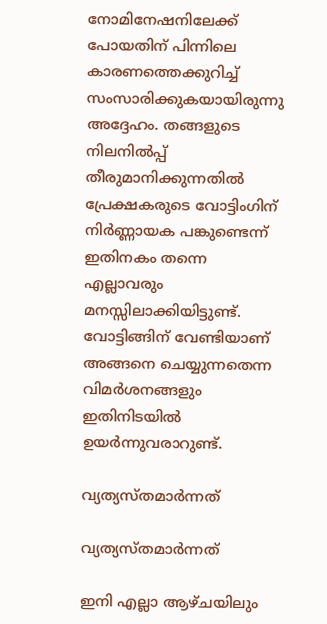നോമിനേഷനിലേക്ക് പോയതിന് പിന്നിലെ കാരണത്തെക്കുറിച്ച് സംസാരിക്കുകയായിരുന്നു അദ്ദേഹം. തങ്ങളുടെ നിലനില്‍പ്പ് തീരുമാനിക്കുന്നതില്‍ പ്രേക്ഷകരുടെ വോട്ടിംഗിന് നിര്‍ണ്ണായക പങ്കുണ്ടെന്ന് ഇതിനകം തന്നെ എല്ലാവരും മനസ്സിലാക്കിയിട്ടുണ്ട്. വോട്ടിങ്ങിന് വേണ്ടിയാണ് അങ്ങനെ ചെയ്യുന്നതെന്ന വിമര്‍ശനങ്ങളും ഇതിനിടയില്‍ ഉയര്‍ന്നുവരാറുണ്ട്.

വ്യത്യസ്തമാര്‍ന്നത്

വ്യത്യസ്തമാര്‍ന്നത്

ഇനി എല്ലാ ആഴ്ചയിലും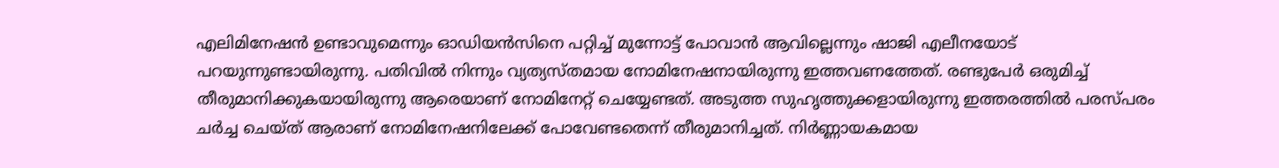എലിമിനേഷന്‍ ഉണ്ടാവുമെന്നും ഓഡിയന്‍സിനെ പറ്റിച്ച് മുന്നോട്ട് പോവാന്‍ ആവില്ലെന്നും ഷാജി എലീനയോട് പറയുന്നുണ്ടായിരുന്നു. പതിവില്‍ നിന്നും വ്യത്യസ്തമായ നോമിനേഷനായിരുന്നു ഇത്തവണത്തേത്. രണ്ടുപേര്‍ ഒരുമിച്ച് തീരുമാനിക്കുകയായിരുന്നു ആരെയാണ് നോമിനേറ്റ് ചെയ്യേണ്ടത്. അടുത്ത സുഹൃത്തുക്കളായിരുന്നു ഇത്തരത്തില്‍ പരസ്പരം ചര്‍ച്ച ചെയ്ത് ആരാണ് നോമിനേഷനിലേക്ക് പോവേണ്ടതെന്ന് തീരുമാനിച്ചത്. നിര്‍ണ്ണായകമായ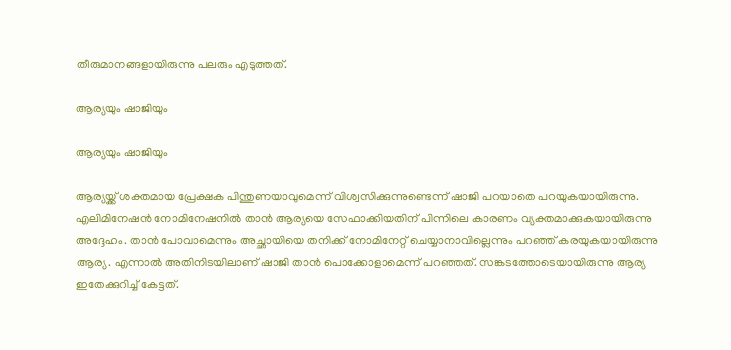തീരുമാനങ്ങളായിരുന്നു പലരും എടുത്തത്.

ആര്യയും ഷാജിയും

ആര്യയും ഷാജിയും

ആര്യയ്ക്ക് ശക്തമായ പ്രേക്ഷക പിന്തുണയാവുമെന്ന് വിശ്വസിക്കുന്നുണ്ടെന്ന് ഷാജി പറയാതെ പറയുകയായിരുന്നു. എലിമിനേഷന്‍ നോമിനേഷനില്‍ താന്‍ ആര്യയെ സേഫാക്കിയതിന് പിന്നിലെ കാരണം വ്യക്തമാക്കുകയായിരുന്നു അദ്ദേഹം. താന്‍ പോവാമെന്നും അച്ഛായിയെ തനിക്ക് നോമിനേറ്റ് ചെയ്യാനാവില്ലെന്നും പറഞ്ഞ് കരയുകയായിരുന്നു ആര്യ. എന്നാല്‍ അതിനിടയിലാണ് ഷാജി താന്‍ പൊക്കോളാമെന്ന് പറഞ്ഞത്. സങ്കടത്തോടെയായിരുന്നു ആര്യ ഇതേക്കുറിച്ച് കേട്ടത്.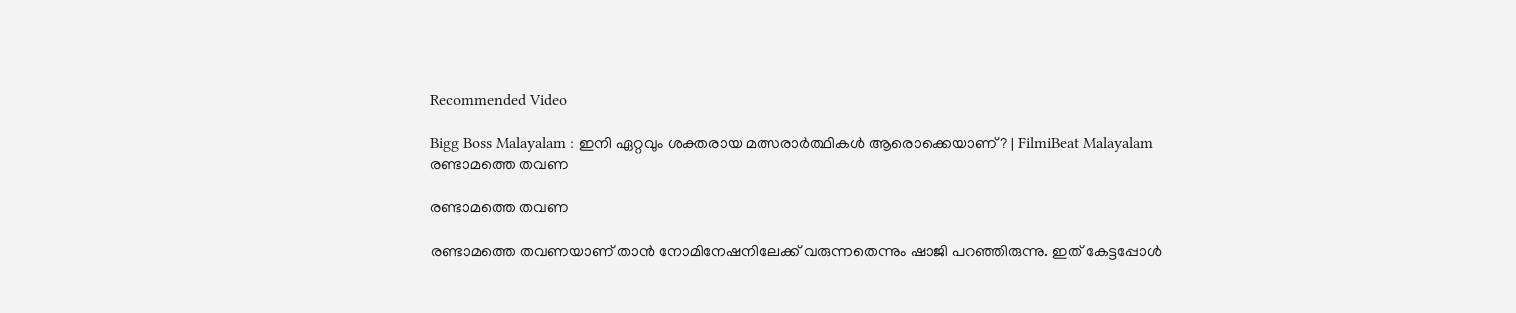Recommended Video

Bigg Boss Malayalam : ഇനി ഏറ്റവും ശക്തരായ മത്സരാർത്ഥികൾ ആരൊക്കെയാണ്? | FilmiBeat Malayalam
രണ്ടാമത്തെ തവണ

രണ്ടാമത്തെ തവണ

രണ്ടാമത്തെ തവണയാണ് താന്‍ നോമിനേഷനിലേക്ക് വരുന്നതെന്നും ഷാജി പറഞ്ഞിരുന്നു. ഇത് കേട്ടപ്പോള്‍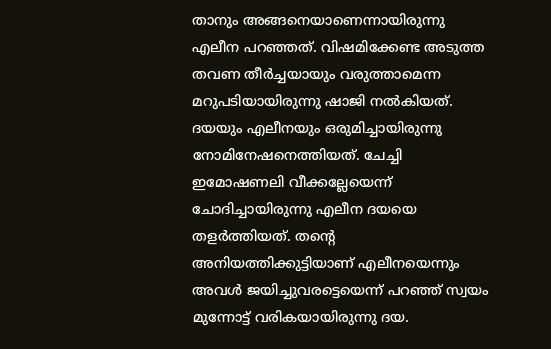താനും അങ്ങനെയാണെന്നായിരുന്നു എലീന പറഞ്ഞത്. വിഷമിക്കേണ്ട അടുത്ത തവണ തീര്‍ച്ചയായും വരുത്താമെന്ന മറുപടിയായിരുന്നു ഷാജി നല്‍കിയത്. ദയയും എലീനയും ഒരുമിച്ചായിരുന്നു നോമിനേഷനെത്തിയത്. ചേച്ചി ഇമോഷണലി വീക്കല്ലേയെന്ന് ചോദിച്ചായിരുന്നു എലീന ദയയെ തളര്‍ത്തിയത്. തന്റെ അനിയത്തിക്കുട്ടിയാണ് എലീനയെന്നും അവള്‍ ജയിച്ചുവരട്ടെയെന്ന് പറഞ്ഞ് സ്വയം മുന്നോട്ട് വരികയായിരുന്നു ദയ.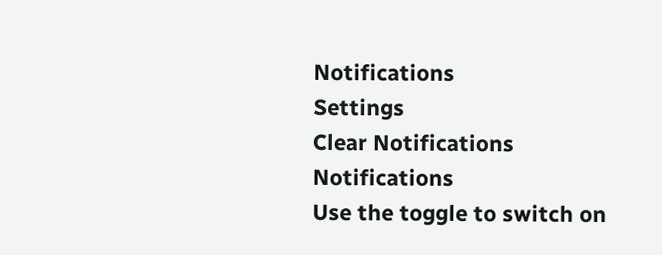Notifications
Settings
Clear Notifications
Notifications
Use the toggle to switch on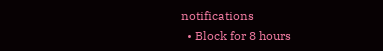notifications
  • Block for 8 hours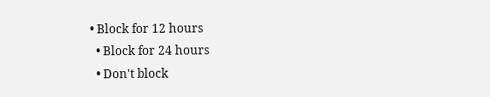• Block for 12 hours
  • Block for 24 hours
  • Don't block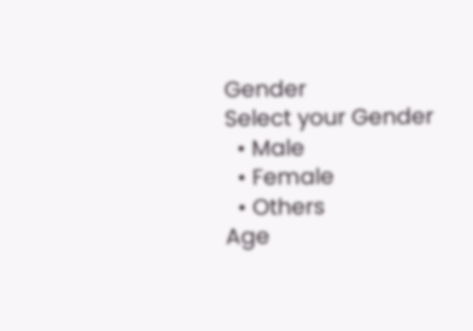Gender
Select your Gender
  • Male
  • Female
  • Others
Age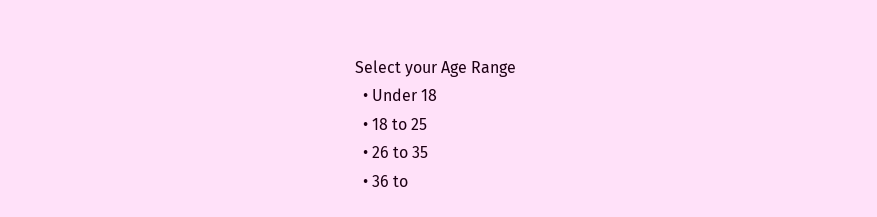Select your Age Range
  • Under 18
  • 18 to 25
  • 26 to 35
  • 36 to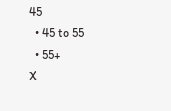45
  • 45 to 55
  • 55+
X